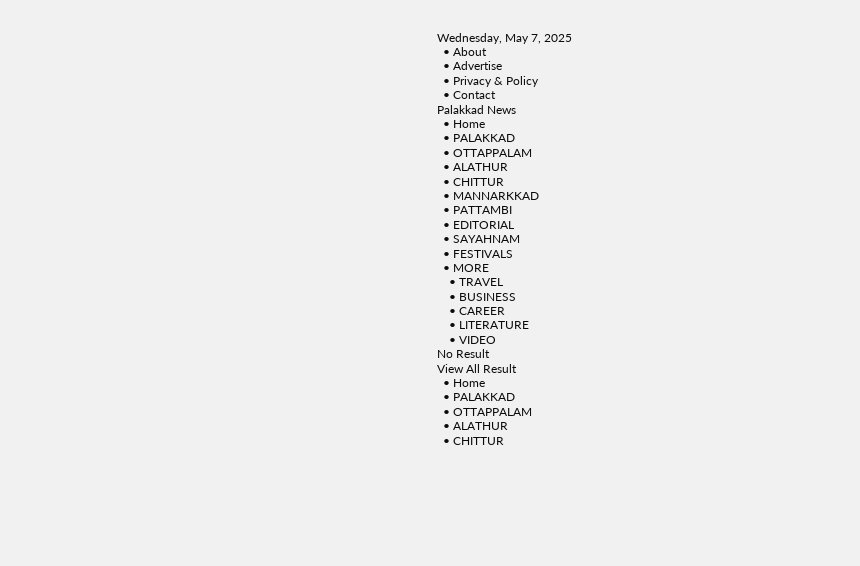Wednesday, May 7, 2025
  • About
  • Advertise
  • Privacy & Policy
  • Contact
Palakkad News
  • Home
  • PALAKKAD
  • OTTAPPALAM
  • ALATHUR
  • CHITTUR
  • MANNARKKAD
  • PATTAMBI
  • EDITORIAL
  • SAYAHNAM
  • FESTIVALS
  • MORE
    • TRAVEL
    • BUSINESS
    • CAREER
    • LITERATURE
    • VIDEO
No Result
View All Result
  • Home
  • PALAKKAD
  • OTTAPPALAM
  • ALATHUR
  • CHITTUR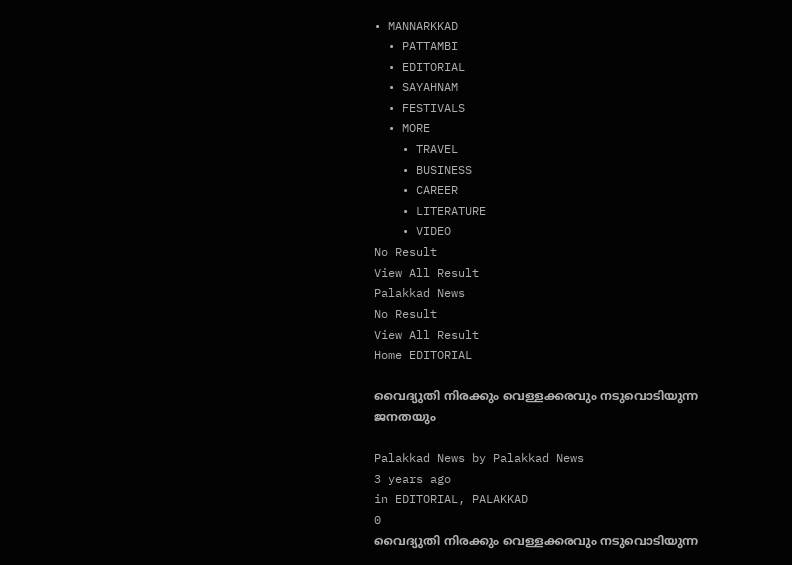• MANNARKKAD
  • PATTAMBI
  • EDITORIAL
  • SAYAHNAM
  • FESTIVALS
  • MORE
    • TRAVEL
    • BUSINESS
    • CAREER
    • LITERATURE
    • VIDEO
No Result
View All Result
Palakkad News
No Result
View All Result
Home EDITORIAL

വൈദ്യുതി നിരക്കും വെള്ളക്കരവും നടുവൊടിയുന്ന ജനതയും

Palakkad News by Palakkad News
3 years ago
in EDITORIAL, PALAKKAD
0
വൈദ്യുതി നിരക്കും വെള്ളക്കരവും നടുവൊടിയുന്ന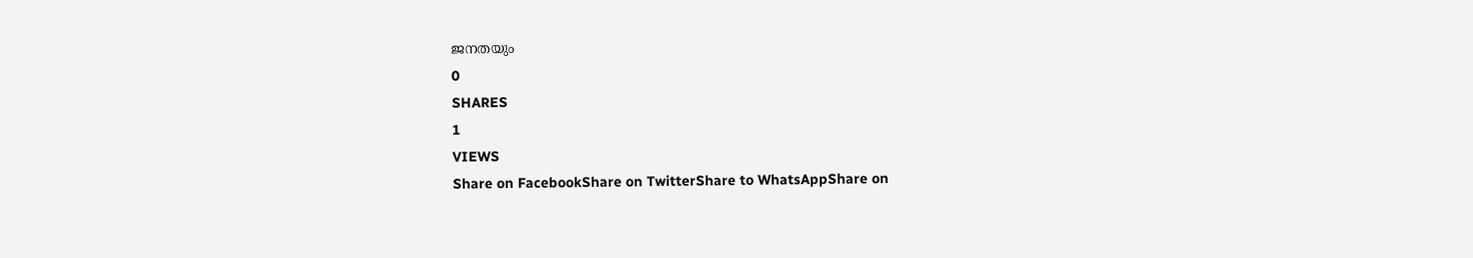ജനതയും
0
SHARES
1
VIEWS
Share on FacebookShare on TwitterShare to WhatsAppShare on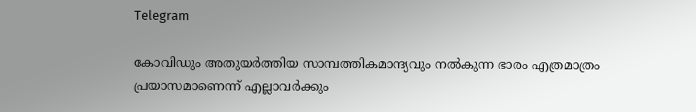Telegram

കോവിഡും അതുയര്‍ത്തിയ സാമ്പത്തികമാന്ദ്യവും നല്‍കുന്ന ഭാരം എത്രമാത്രം പ്രയാസമാണെന്ന് എല്ലാവര്‍ക്കും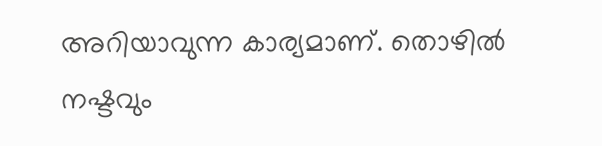അറിയാവുന്ന കാര്യമാണ്. തൊഴില്‍ നഷ്ടവും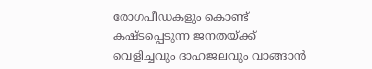രോഗപീഡകളും കൊണ്ട് കഷ്ടപ്പെടുന്ന ജനതയ്ക്ക് വെളിച്ചവും ദാഹജലവും വാങ്ങാന്‍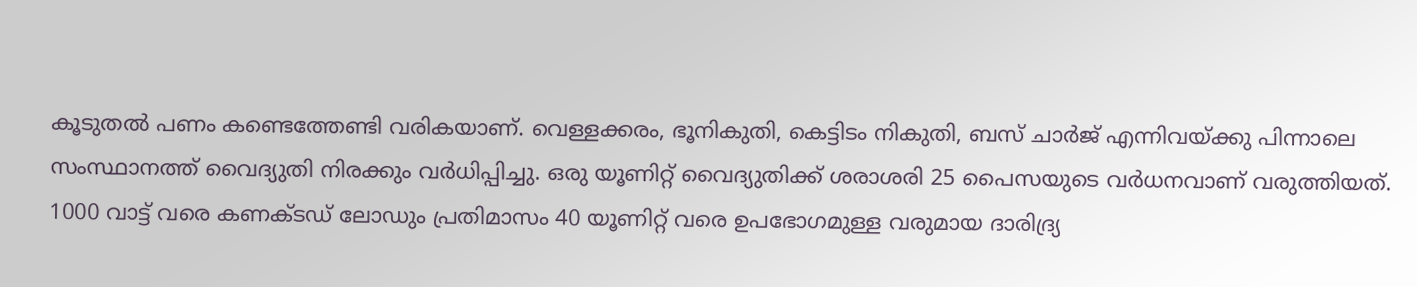കൂടുതല്‍ പണം കണ്ടെത്തേണ്ടി വരികയാണ്. വെള്ളക്കരം, ഭൂനികുതി, കെട്ടിടം നികുതി, ബസ് ചാര്‍ജ് എന്നിവയ്ക്കു പിന്നാലെ സംസ്ഥാനത്ത് വൈദ്യുതി നിരക്കും വര്‍ധിപ്പിച്ചു. ഒരു യൂണിറ്റ് വൈദ്യുതിക്ക് ശരാശരി 25 പൈസയുടെ വര്‍ധനവാണ് വരുത്തിയത്. 1000 വാട്ട് വരെ കണക്ടഡ് ലോഡും പ്രതിമാസം 40 യൂണിറ്റ് വരെ ഉപഭോഗമുള്ള വരുമായ ദാരിദ്ര്യ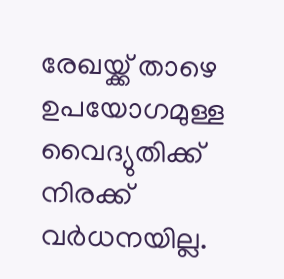രേഖയ്ക്ക് താഴെ ഉപയോഗമുള്ള വൈദ്യുതിക്ക് നിരക്ക് വര്‍ധനയില്ല.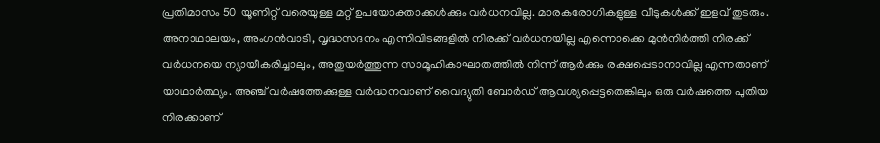പ്രതിമാസം 50 യൂണിറ്റ് വരെയുള്ള മറ്റ് ഉപയോക്താക്കള്‍ക്കും വര്‍ധനവില്ല. മാരകരോഗികളുള്ള വീടുകള്‍ക്ക് ഇളവ് തുടരും. അനാഥാലയം, അംഗന്‍വാടി, വൃദ്ധസദനം എന്നിവിടങ്ങളില്‍ നിരക്ക് വര്‍ധനയില്ല എന്നൊക്കെ മുന്‍നിര്‍ത്തി നിരക്ക് വര്‍ധനയെ ന്യായീകരിച്ചാലും, അതുയര്‍ത്തുന്ന സാമൂഹികാഘാതത്തില്‍ നിന്ന് ആര്‍ക്കും രക്ഷപ്പെടാനാവില്ല എന്നതാണ് യാഥാര്‍ത്ഥ്യം. അഞ്ച് വര്‍ഷത്തേക്കുള്ള വര്‍ദ്ധനവാണ് വൈദ്യുതി ബോര്‍ഡ് ആവശ്യപ്പെട്ടതെങ്കിലും ഒരു വര്‍ഷത്തെ പുതിയ നിരക്കാണ്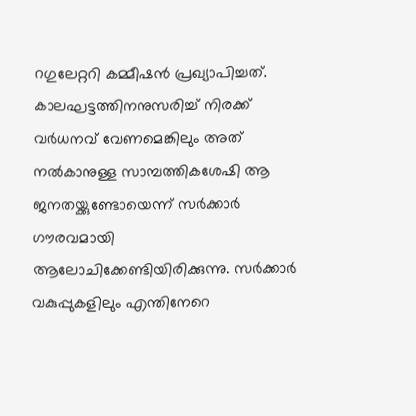റഗുലേറ്ററി കമ്മീഷന്‍ പ്രഖ്യാപിച്ചത്.
കാലഘട്ടത്തിനനുസരിച്ച് നിരക്ക് വര്‍ധനവ് വേണമെങ്കിലും അത് നല്‍കാനുള്ള സാമ്പത്തികശേഷി ആ ജനതയ്ക്കുണ്ടോയെന്ന് സര്‍ക്കാര്‍ ഗൗരവമായി ആലോചിക്കേണ്ടിയിരിക്കുന്നു. സര്‍ക്കാര്‍ വകുപ്പുകളിലും എന്തിനേറെ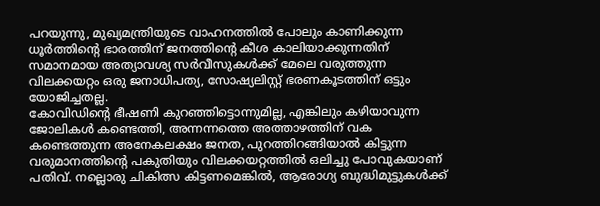പറയുന്നു, മുഖ്യമന്ത്രിയുടെ വാഹനത്തില്‍ പോലും കാണിക്കുന്ന ധൂര്‍ത്തിന്റെ ഭാരത്തിന് ജനത്തിന്റെ കീശ കാലിയാക്കുന്നതിന് സമാനമായ അത്യാവശ്യ സര്‍വീസുകള്‍ക്ക് മേലെ വരുത്തുന്ന വിലക്കയറ്റം ഒരു ജനാധിപത്യ, സോഷ്യലിസ്റ്റ് ഭരണകൂടത്തിന് ഒട്ടും യോജിച്ചതല്ല.
കോവിഡിന്റെ ഭീഷണി കുറഞ്ഞിട്ടൊന്നുമില്ല, എങ്കിലും കഴിയാവുന്ന ജോലികള്‍ കണ്ടെത്തി, അന്നന്നത്തെ അത്താഴത്തിന് വക കണ്ടെത്തുന്ന അനേകലക്ഷം ജനത, പുറത്തിറങ്ങിയാല്‍ കിട്ടുന്ന വരുമാനത്തിന്റെ പകുതിയും വിലക്കയറ്റത്തില്‍ ഒലിച്ചു പോവുകയാണ് പതിവ്. നല്ലൊരു ചികിത്സ കിട്ടണമെങ്കില്‍, ആരോഗ്യ ബുദ്ധിമുട്ടുകള്‍ക്ക്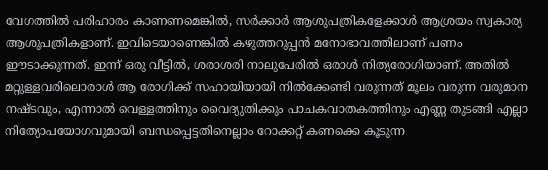വേഗത്തില്‍ പരിഹാരം കാണണമെങ്കില്‍, സര്‍ക്കാര്‍ ആശുപത്രികളേക്കാള്‍ ആശ്രയം സ്വകാര്യ ആശുപത്രികളാണ്. ഇവിടെയാണെങ്കില്‍ കഴുത്തറുപ്പന്‍ മനോഭാവത്തിലാണ് പണം ഈടാക്കുന്നത്. ഇന്ന് ഒരു വീട്ടില്‍, ശരാശരി നാലുപേരില്‍ ഒരാള്‍ നിത്യരോഗിയാണ്. അതില്‍ മറ്റുള്ളവരിലൊരാള്‍ ആ രോഗിക്ക് സഹായിയായി നില്‍ക്കേണ്ടി വരുന്നത് മൂലം വരുന്ന വരുമാന നഷ്ടവും, എന്നാല്‍ വെള്ളത്തിനും വൈദ്യുതിക്കും പാചകവാതകത്തിനും എണ്ണ തുടങ്ങി എല്ലാ നിത്യോപയോഗവുമായി ബന്ധപ്പെട്ടതിനെല്ലാം റോക്കറ്റ് കണക്കെ കൂടുന്ന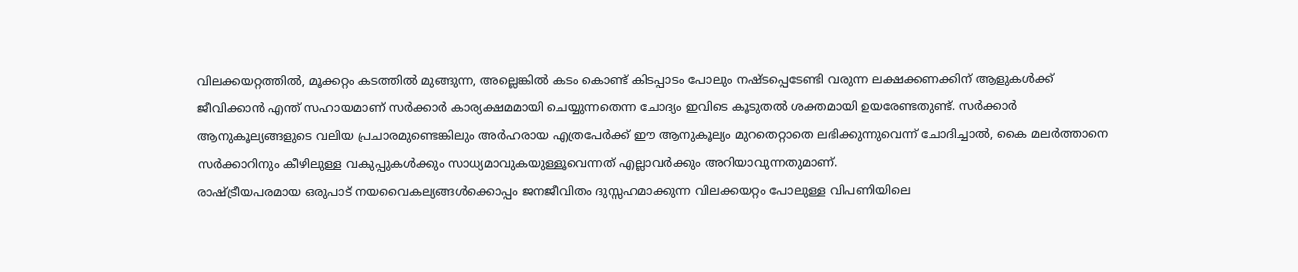വിലക്കയറ്റത്തില്‍, മൂക്കറ്റം കടത്തില്‍ മുങ്ങുന്ന, അല്ലെങ്കില്‍ കടം കൊണ്ട് കിടപ്പാടം പോലും നഷ്ടപ്പെടേണ്ടി വരുന്ന ലക്ഷക്കണക്കിന് ആളുകള്‍ക്ക് ജീവിക്കാന്‍ എന്ത് സഹായമാണ് സര്‍ക്കാര്‍ കാര്യക്ഷമമായി ചെയ്യുന്നതെന്ന ചോദ്യം ഇവിടെ കൂടുതല്‍ ശക്തമായി ഉയരേണ്ടതുണ്ട്. സര്‍ക്കാര്‍ ആനുകൂല്യങ്ങളുടെ വലിയ പ്രചാരമുണ്ടെങ്കിലും അര്‍ഹരായ എത്രപേര്‍ക്ക് ഈ ആനുകൂല്യം മുറതെറ്റാതെ ലഭിക്കുന്നുവെന്ന് ചോദിച്ചാല്‍, കൈ മലര്‍ത്താനെ സര്‍ക്കാറിനും കീഴിലുള്ള വകുപ്പുകള്‍ക്കും സാധ്യമാവുകയുള്ളൂവെന്നത് എല്ലാവര്‍ക്കും അറിയാവുന്നതുമാണ്.
രാഷ്ട്രീയപരമായ ഒരുപാട് നയവൈകല്യങ്ങള്‍ക്കൊപ്പം ജനജീവിതം ദുസ്സഹമാക്കുന്ന വിലക്കയറ്റം പോലുള്ള വിപണിയിലെ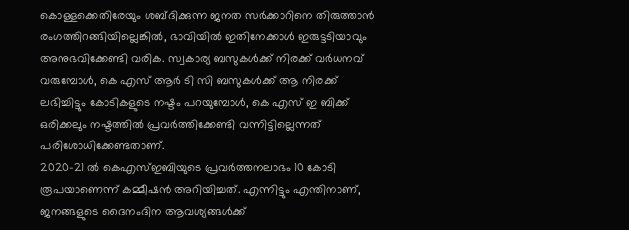കൊള്ളക്കെതിരേയും ശബ്ദിക്കുന്ന ജനത സര്‍ക്കാറിനെ തിരുത്താന്‍ രംഗത്തിറങ്ങിയില്ലെങ്കില്‍, ഭാവിയില്‍ ഇതിനേക്കാള്‍ ഇരുട്ടടിയാവും അനുഭവിക്കേണ്ടി വരിക. സ്വകാര്യ ബസുകള്‍ക്ക് നിരക്ക് വര്‍ധനവ് വരുമ്പോള്‍, കെ എസ് ആര്‍ ടി സി ബസുകള്‍ക്ക് ആ നിരക്ക് ലഭിച്ചിട്ടും കോടികളുടെ നഷ്ടം പറയുമ്പോള്‍, കെ എസ് ഇ ബിക്ക് ഒരിക്കലും നഷ്ടത്തില്‍ പ്രവര്‍ത്തിക്കേണ്ടി വന്നിട്ടില്ലെന്നത് പരിശോധിക്കേണ്ടതാണ്.
2020-21 ല്‍ കെഎസ്ഇബിയുടെ പ്രവര്‍ത്തനലാഭം 10 കോടി രൂപയാണെന്ന് കമ്മീഷന്‍ അറിയിച്ചത്. എന്നിട്ടും എന്തിനാണ്, ജനങ്ങളുടെ ദൈനംദിന ആവശ്യങ്ങള്‍ക്ക്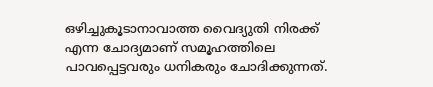ഒഴിച്ചുകൂടാനാവാത്ത വൈദ്യുതി നിരക്ക് എന്ന ചോദ്യമാണ് സമൂഹത്തിലെ പാവപ്പെട്ടവരും ധനികരും ചോദിക്കുന്നത്.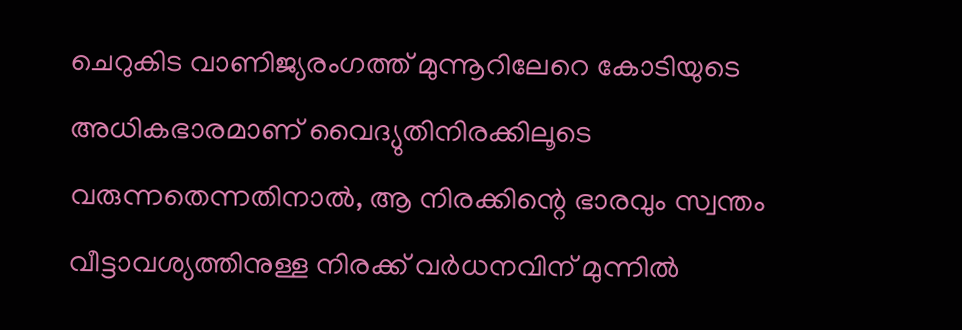ചെറുകിട വാണിജ്യരംഗത്ത് മുന്നൂറിലേറെ കോടിയുടെ അധികഭാരമാണ് വൈദ്യുതിനിരക്കിലൂടെ വരുന്നതെന്നതിനാല്‍, ആ നിരക്കിന്റെ ഭാരവും സ്വന്തം വീട്ടാവശ്യത്തിനുള്ള നിരക്ക് വര്‍ധനവിന് മുന്നില്‍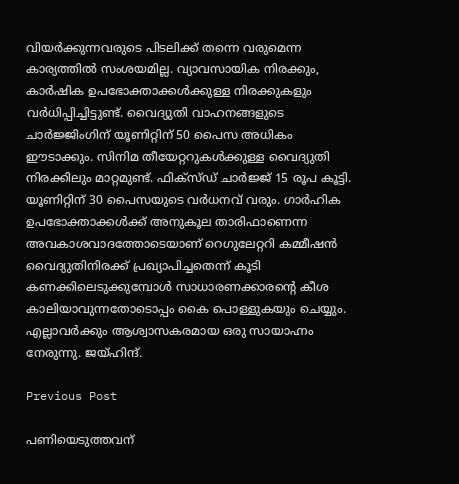വിയര്‍ക്കുന്നവരുടെ പിടലിക്ക് തന്നെ വരുമെന്ന കാര്യത്തില്‍ സംശയമില്ല. വ്യാവസായിക നിരക്കും, കാര്‍ഷിക ഉപഭോക്താക്കള്‍ക്കുള്ള നിരക്കുകളും വര്‍ധിപ്പിച്ചിട്ടുണ്ട്. വൈദ്യുതി വാഹനങ്ങളുടെ ചാര്‍ജ്ജിംഗിന് യൂണിറ്റിന് 50 പൈസ അധികം ഈടാക്കും. സിനിമ തീയേറ്ററുകള്‍ക്കുള്ള വൈദ്യുതി നിരക്കിലും മാറ്റമുണ്ട്. ഫിക്‌സ്ഡ് ചാര്‍ജ്ജ് 15 രൂപ കൂട്ടി. യൂണിറ്റിന് 30 പൈസയുടെ വര്‍ധനവ് വരും. ഗാര്‍ഹിക ഉപഭോക്താക്കള്‍ക്ക് അനുകൂല താരിഫാണെന്ന അവകാശവാദത്തോടെയാണ് റെഗുലേറ്ററി കമ്മീഷന്‍ വൈദ്യുതിനിരക്ക് പ്രഖ്യാപിച്ചതെന്ന് കൂടി കണക്കിലെടുക്കുമ്പോള്‍ സാധാരണക്കാരന്റെ കീശ കാലിയാവുന്നതോടൊപ്പം കൈ പൊള്ളുകയും ചെയ്യും. എല്ലാവര്‍ക്കും ആശ്വാസകരമായ ഒരു സായാഹ്നം നേരുന്നു. ജയ്ഹിന്ദ്.

Previous Post

പണിയെടുത്തവന്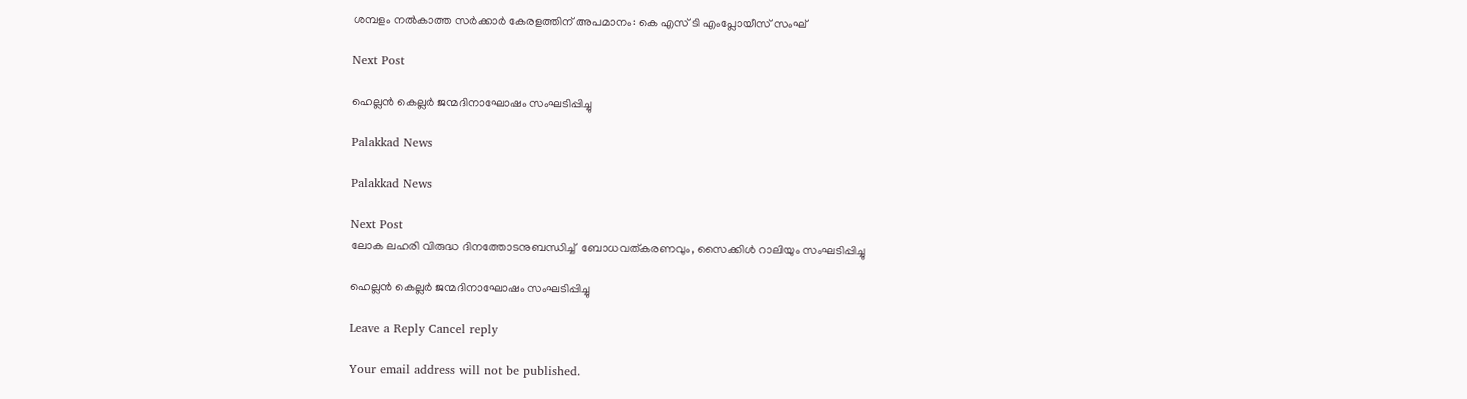ശമ്പളം നൽകാത്ത സർക്കാർ കേരളത്തിന് അപമാനം: കെ എസ് ടി എംപ്ലോയീസ് സംഘ്

Next Post

ഹെല്ലൻ കെല്ലർ ജന്മദിനാഘോഷം സംഘടിപ്പിച്ചു

Palakkad News

Palakkad News

Next Post
ലോക ലഹരി വിരുദ്ധ ദിനത്തോടനുബന്ധിച്ച്  ബോധവത്കരണവും, സൈക്കിൾ റാലിയും സംഘടിപ്പിച്ചു

ഹെല്ലൻ കെല്ലർ ജന്മദിനാഘോഷം സംഘടിപ്പിച്ചു

Leave a Reply Cancel reply

Your email address will not be published.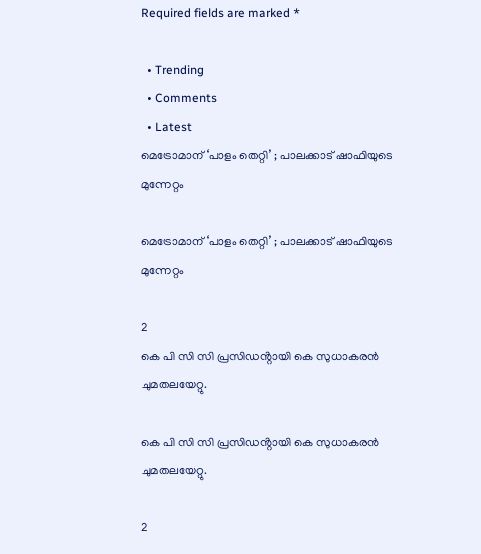Required fields are marked *

  • Trending
  • Comments
  • Latest
മെട്രോമാന് ‘പാളം തെറ്റി’ ; പാലക്കാട് ഷാഫിയുടെ മുന്നേറ്റം

മെട്രോമാന് ‘പാളം തെറ്റി’ ; പാലക്കാട് ഷാഫിയുടെ മുന്നേറ്റം

2
കെ പി സി സി പ്രസിഡൻ്റായി കെ സുധാകരൻ ചുമതലയേറ്റു.

കെ പി സി സി പ്രസിഡൻ്റായി കെ സുധാകരൻ ചുമതലയേറ്റു.

2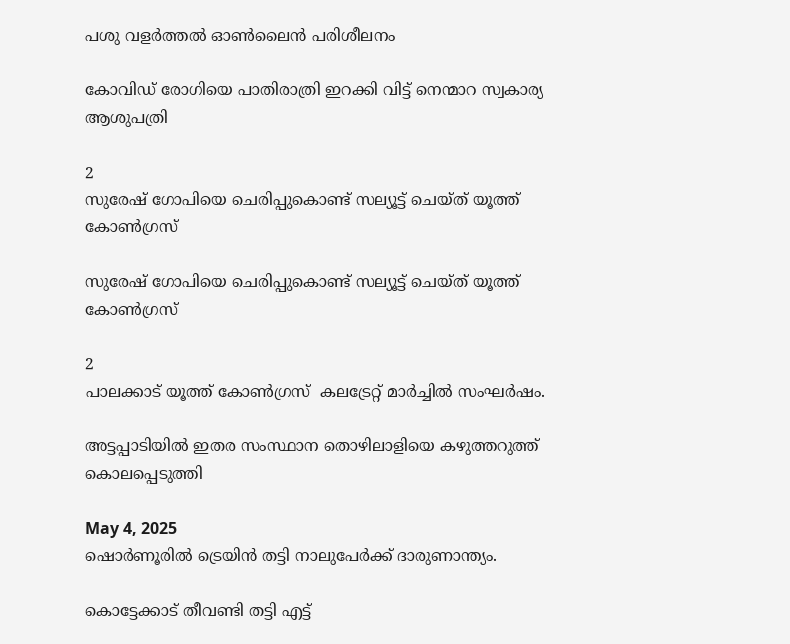പശു വളര്‍ത്തല്‍ ഓണ്‍ലൈന്‍ പരിശീലനം

കോവിഡ് രോഗിയെ പാതിരാത്രി ഇറക്കി വിട്ട് നെന്മാറ സ്വകാര്യ ആശുപത്രി

2
സുരേഷ് ഗോപിയെ ചെരിപ്പുകൊണ്ട് സല്യൂട്ട് ചെയ്ത് യൂത്ത് കോണ്‍ഗ്രസ്

സുരേഷ് ഗോപിയെ ചെരിപ്പുകൊണ്ട് സല്യൂട്ട് ചെയ്ത് യൂത്ത് കോണ്‍ഗ്രസ്

2
പാലക്കാട് യൂത്ത് കോണ്‍ഗ്രസ്  കലട്രേറ്റ് മാർച്ചില്‍ സംഘർഷം.

അട്ടപ്പാടിയില്‍ ഇതര സംസ്ഥാന തൊഴിലാളിയെ കഴുത്തറുത്ത് കൊലപ്പെടുത്തി

May 4, 2025
ഷൊർണൂരില്‍ ട്രെയിൻ തട്ടി നാലുപേർക്ക് ദാരുണാന്ത്യം.

കൊട്ടേക്കാട് തീവണ്ടി തട്ടി എട്ട്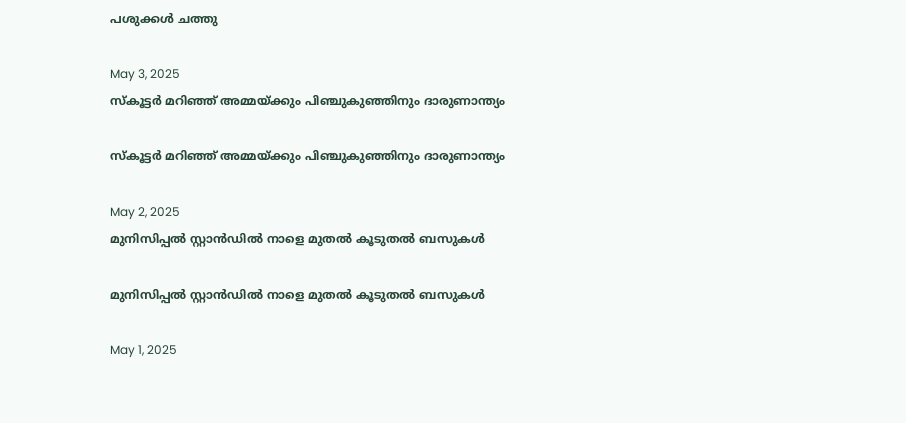പശുക്കൾ ചത്തു

May 3, 2025
സ്കൂട്ടർ മറിഞ്ഞ് അമ്മയ്ക്കും പിഞ്ചുകുഞ്ഞിനും ദാരുണാന്ത്യം

സ്കൂട്ടർ മറിഞ്ഞ് അമ്മയ്ക്കും പിഞ്ചുകുഞ്ഞിനും ദാരുണാന്ത്യം

May 2, 2025
മുനിസിപ്പൽ സ്റ്റാൻഡിൽ നാളെ മുതൽ കൂടുതൽ ബസുകൾ

മുനിസിപ്പൽ സ്റ്റാൻഡിൽ നാളെ മുതൽ കൂടുതൽ ബസുകൾ

May 1, 2025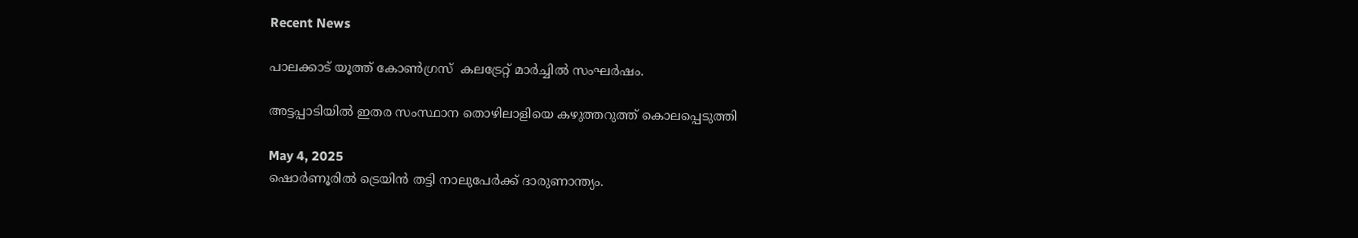Recent News

പാലക്കാട് യൂത്ത് കോണ്‍ഗ്രസ്  കലട്രേറ്റ് മാർച്ചില്‍ സംഘർഷം.

അട്ടപ്പാടിയില്‍ ഇതര സംസ്ഥാന തൊഴിലാളിയെ കഴുത്തറുത്ത് കൊലപ്പെടുത്തി

May 4, 2025
ഷൊർണൂരില്‍ ട്രെയിൻ തട്ടി നാലുപേർക്ക് ദാരുണാന്ത്യം.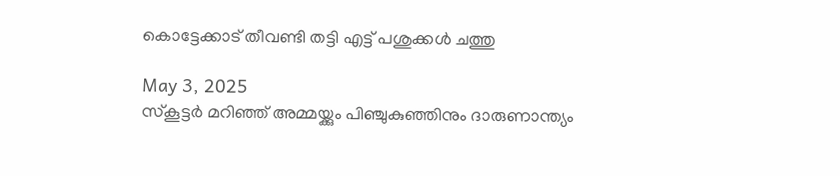കൊട്ടേക്കാട് തീവണ്ടി തട്ടി എട്ട് പശുക്കൾ ചത്തു

May 3, 2025
സ്കൂട്ടർ മറിഞ്ഞ് അമ്മയ്ക്കും പിഞ്ചുകുഞ്ഞിനും ദാരുണാന്ത്യം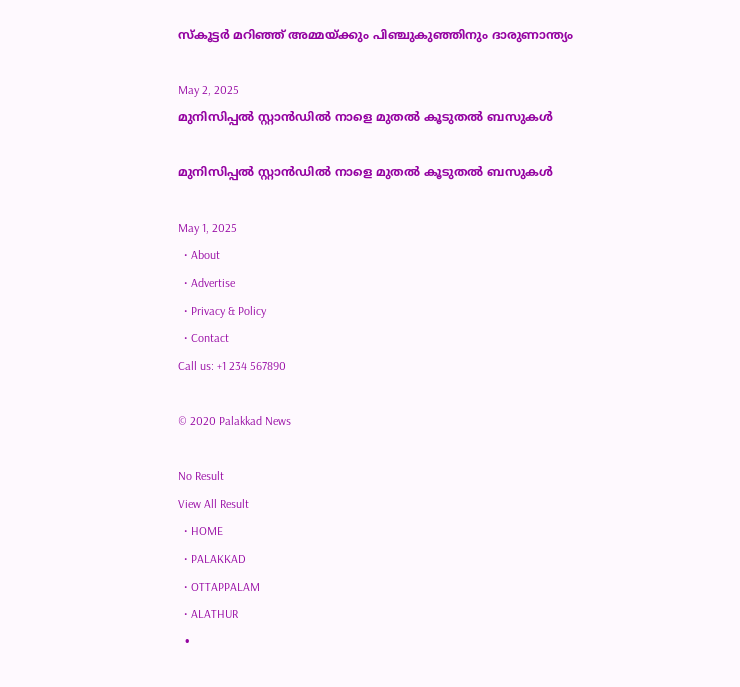സ്കൂട്ടർ മറിഞ്ഞ് അമ്മയ്ക്കും പിഞ്ചുകുഞ്ഞിനും ദാരുണാന്ത്യം

May 2, 2025
മുനിസിപ്പൽ സ്റ്റാൻഡിൽ നാളെ മുതൽ കൂടുതൽ ബസുകൾ

മുനിസിപ്പൽ സ്റ്റാൻഡിൽ നാളെ മുതൽ കൂടുതൽ ബസുകൾ

May 1, 2025
  • About
  • Advertise
  • Privacy & Policy
  • Contact
Call us: +1 234 567890

© 2020 Palakkad News

No Result
View All Result
  • HOME
  • PALAKKAD
  • OTTAPPALAM
  • ALATHUR
  •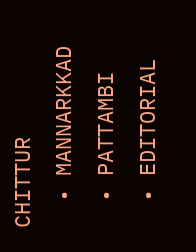CHITTUR
  • MANNARKKAD
  • PATTAMBI
  • EDITORIAL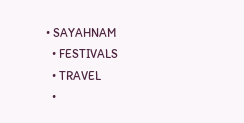• SAYAHNAM
  • FESTIVALS
  • TRAVEL
  •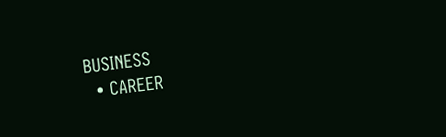BUSINESS
  • CAREER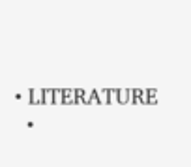• LITERATURE
  •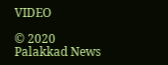VIDEO

© 2020 Palakkad News